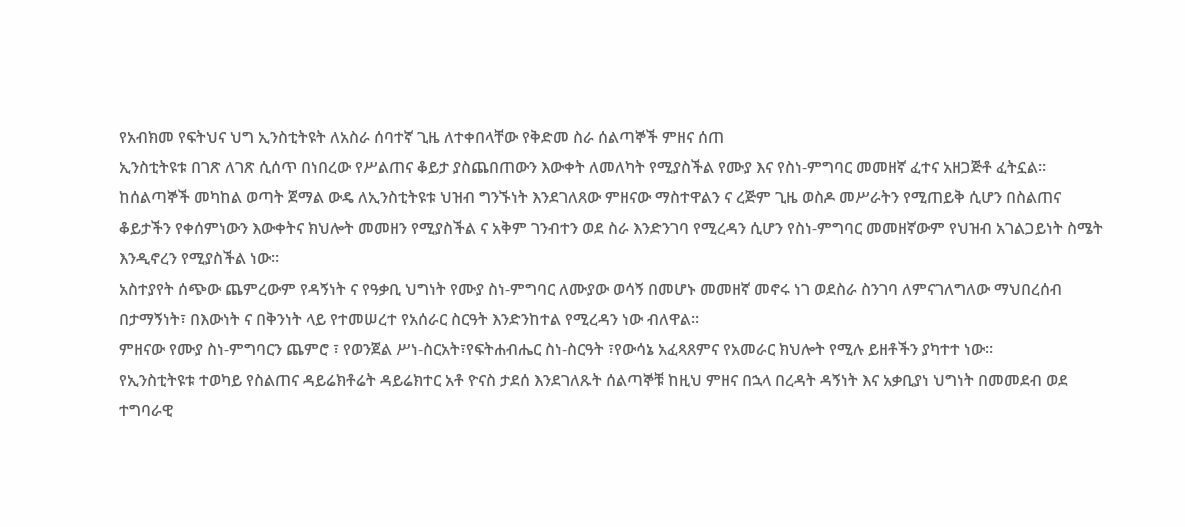የአብክመ የፍትህና ህግ ኢንስቲትዩት ለአስራ ሰባተኛ ጊዜ ለተቀበላቸው የቅድመ ስራ ሰልጣኞች ምዘና ሰጠ
ኢንስቲትዩቱ በገጽ ለገጽ ሲሰጥ በነበረው የሥልጠና ቆይታ ያስጨበጠውን እውቀት ለመለካት የሚያስችል የሙያ እና የስነ-ምግባር መመዘኛ ፈተና አዘጋጅቶ ፈትኗል።
ከሰልጣኞች መካከል ወጣት ጀማል ውዴ ለኢንስቲትዩቱ ህዝብ ግንኙነት እንደገለጸው ምዘናው ማስተዋልን ና ረጅም ጊዜ ወስዶ መሥራትን የሚጠይቅ ሲሆን በስልጠና ቆይታችን የቀሰምነውን እውቀትና ክህሎት መመዘን የሚያስችል ና አቅም ገንብተን ወደ ስራ እንድንገባ የሚረዳን ሲሆን የስነ-ምግባር መመዘኛውም የህዝብ አገልጋይነት ስሜት እንዲኖረን የሚያስችል ነው።
አስተያየት ሰጭው ጨምረውም የዳኝነት ና የዓቃቢ ህግነት የሙያ ስነ-ምግባር ለሙያው ወሳኝ በመሆኑ መመዘኛ መኖሩ ነገ ወደስራ ስንገባ ለምናገለግለው ማህበረሰብ በታማኝነት፣ በእውነት ና በቅንነት ላይ የተመሠረተ የአሰራር ስርዓት እንድንከተል የሚረዳን ነው ብለዋል።
ምዘናው የሙያ ስነ-ምግባርን ጨምሮ ፣ የወንጀል ሥነ-ስርአት፣የፍትሐብሔር ስነ-ስርዓት ፣የውሳኔ አፈጻጸምና የአመራር ክህሎት የሚሉ ይዘቶችን ያካተተ ነው።
የኢንስቲትዩቱ ተወካይ የስልጠና ዳይሬክቶሬት ዳይሬክተር አቶ ዮናስ ታደሰ እንደገለጹት ሰልጣኞቹ ከዚህ ምዘና በኋላ በረዳት ዳኝነት እና አቃቢያነ ህግነት በመመደብ ወደ ተግባራዊ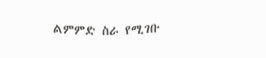ልምምድ ስራ የሚገቡ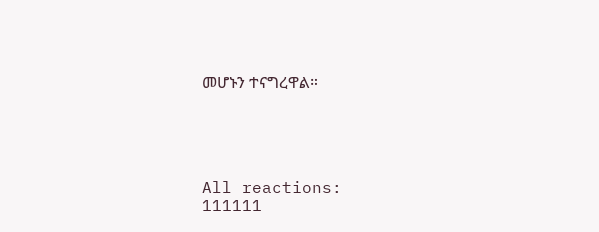መሆኑን ተናግረዋል።





All reactions:
111111